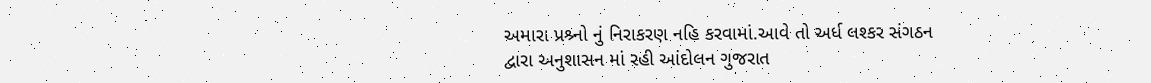અમારા પ્રશ્ર્નો નું નિરાકરણ નહિ કરવામાં.આવે તો અર્ધ લશ્કર સંગઠન દ્વારા અનુશાસન માં રહી આંદોલન ગુજરાત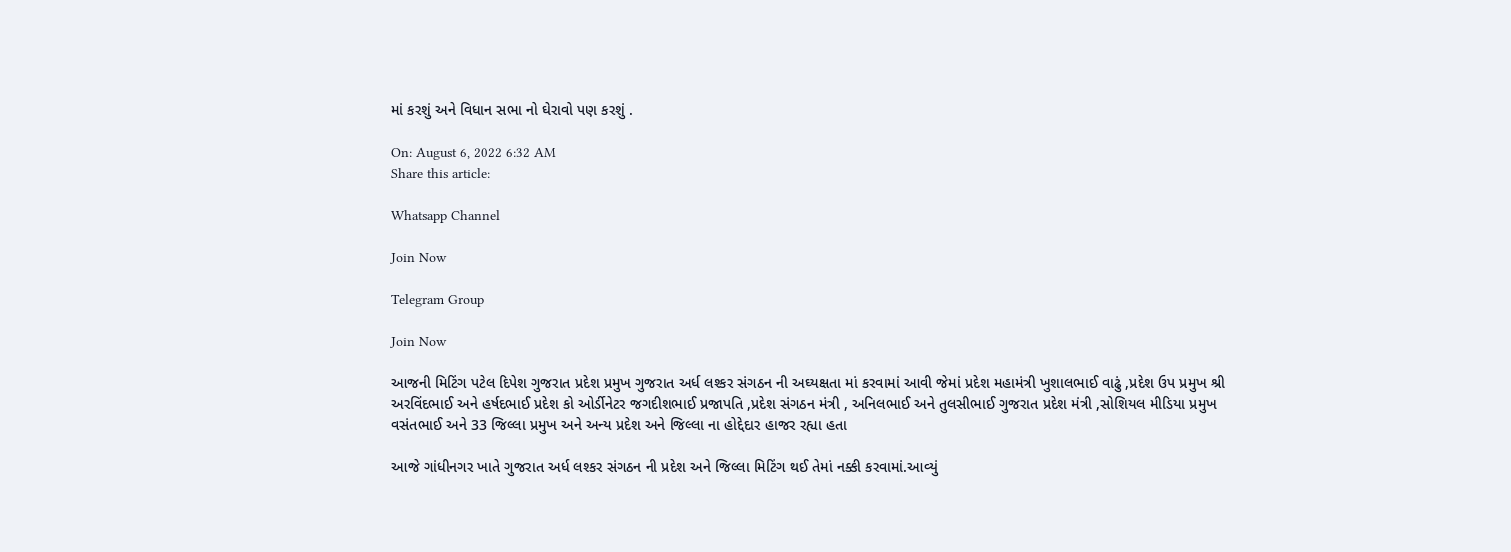માં કરશું અને વિધાન સભા નો ઘેરાવો પણ કરશું .

On: August 6, 2022 6:32 AM
Share this article:

Whatsapp Channel

Join Now

Telegram Group

Join Now

આજની મિટિંગ પટેલ દિપેશ ગુજરાત પ્રદેશ પ્રમુખ ગુજરાત અર્ધ લશ્કર સંગઠન ની અઘ્યક્ષતા માં કરવામાં આવી જેમાં પ્રદેશ મહામંત્રી ખુશાલભાઈ વાઢું ,પ્રદેશ ઉપ પ્રમુખ શ્રી અરવિંદભાઈ અને હર્ષદભાઈ પ્રદેશ કો ઓર્ડીનેટર જગદીશભાઈ પ્રજાપતિ ,પ્રદેશ સંગઠન મંત્રી , અનિલભાઈ અને તુલસીભાઈ ગુજરાત પ્રદેશ મંત્રી ,સોશિયલ મીડિયા પ્રમુખ વસંતભાઈ અને 33 જિલ્લા પ્રમુખ અને અન્ય પ્રદેશ અને જિલ્લા ના હોદ્દેદાર હાજર રહ્યા હતા

આજે ગાંધીનગર ખાતે ગુજરાત અર્ધ લશ્કર સંગઠન ની પ્રદેશ અને જિલ્લા મિટિંગ થઈ તેમાં નક્કી કરવામાં.આવ્યું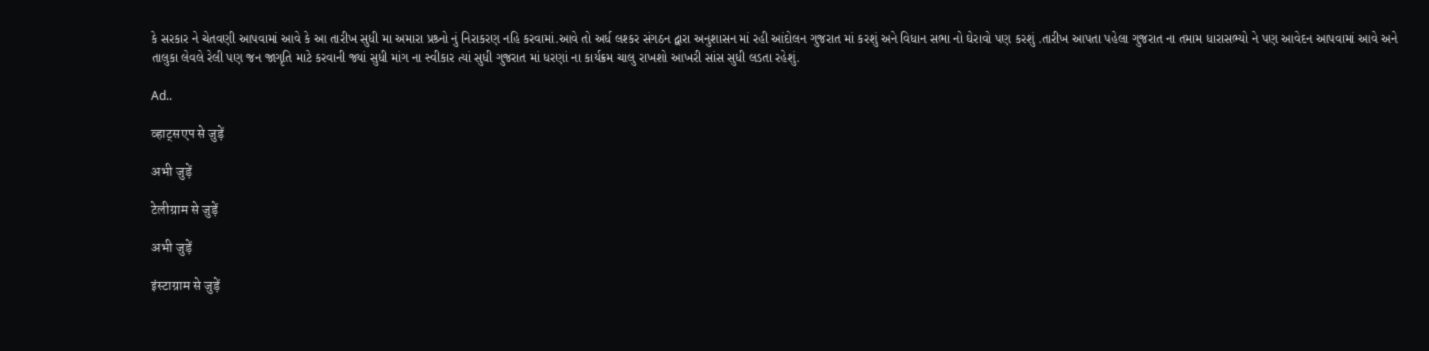કે સરકાર ને ચેતવણી આપવામાં આવે કે આ તારીખ સુધી મા અમારા પ્રશ્ર્નો નું નિરાકરણ નહિ કરવામાં.આવે તો અર્ધ લશ્કર સંગઠન દ્વારા અનુશાસન માં રહી આંદોલન ગુજરાત માં કરશું અને વિધાન સભા નો ઘેરાવો પણ કરશું .તારીખ આપતા પહેલા ગુજરાત ના તમામ ધારાસભ્યો ને પણ આવેદન આપવામાં આવે અને તાલુકા લેવલે રેલી પણ જન જાગૃતિ માટે કરવાની જ્યાં સુધી માંગ ના સ્વીકાર ત્યાં સુધી ગુજરાત માં ધરણાં ના કાર્યક્રમ ચાલુ રાખશો આખરી સાંસ સુધી લડતા રહેશું.

Ad..

व्हाट्सएप से जुड़ें

अभी जुड़ें

टेलीग्राम से जुड़ें

अभी जुड़ें

इंस्टाग्राम से जुड़ें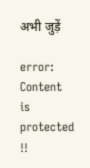अभी जुड़ें

error: Content is protected !!